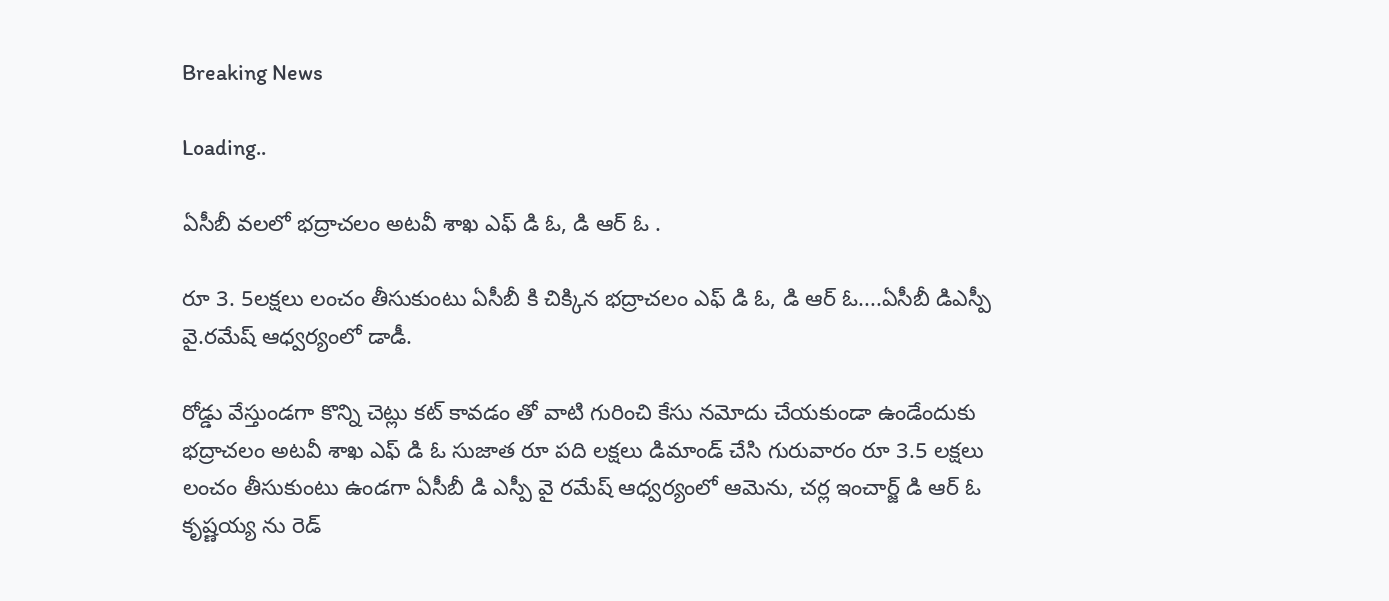Breaking News

Loading..

ఏసీబీ వలలో భద్రాచలం అటవీ శాఖ ఎఫ్ డి ఓ, డి ఆర్ ఓ .

రూ 3. 5లక్షలు లంచం తీసుకుంటు ఏసీబీ కి చిక్కిన భద్రాచలం ఎఫ్ డి ఓ, డి ఆర్ ఓ....ఏసీబీ డిఎస్పీ  వై.రమేష్ ఆధ్వర్యంలో డాడీ.

రోడ్డు వేస్తుండగా కొన్ని చెట్లు కట్ కావడం తో వాటి గురించి కేసు నమోదు చేయకుండా ఉండేందుకు భద్రాచలం అటవీ శాఖ ఎఫ్ డి ఓ సుజాత రూ పది లక్షలు డిమాండ్ చేసి గురువారం రూ 3.5 లక్షలు లంచం తీసుకుంటు ఉండగా ఏసీబీ డి ఎస్పీ వై రమేష్ ఆధ్వర్యంలో ఆమెను, చర్ల ఇంచార్జ్ డి ఆర్ ఓ కృష్ణయ్య ను రెడ్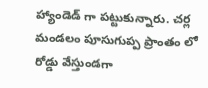హ్యాండెడ్ గా పట్టుకున్నారు. చర్ల మండలం పూసుగుప్ప ప్రాంతం లో రోడ్డు వేస్తుండగా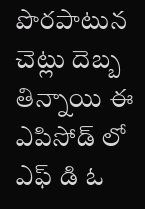పొరపాటున చెట్లు దెబ్బ తిన్నాయి ఈ ఎపిసోడ్ లో ఎఫ్ డి ఓ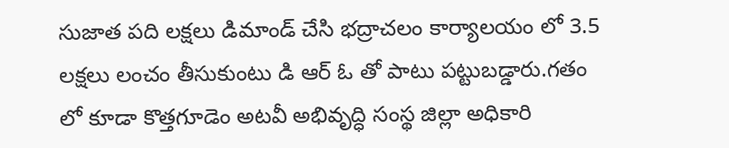సుజాత పది లక్షలు డిమాండ్ చేసి భద్రాచలం కార్యాలయం లో 3.5 లక్షలు లంచం తీసుకుంటు డి ఆర్ ఓ తో పాటు పట్టుబడ్డారు.గతం లో కూడా కొత్తగూడెం అటవీ అభివృద్ధి సంస్థ జిల్లా అధికారి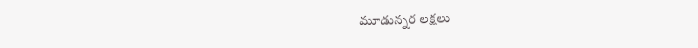మూడున్నర లక్షలు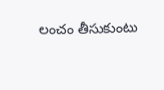లంచం తీసుకుంటు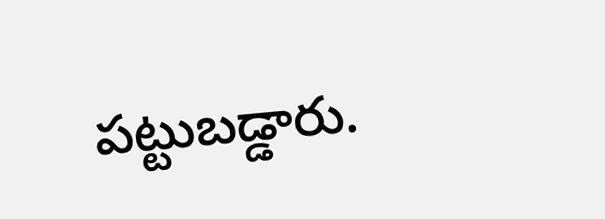పట్టుబడ్డారు.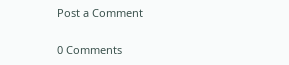Post a Comment

0 Comments